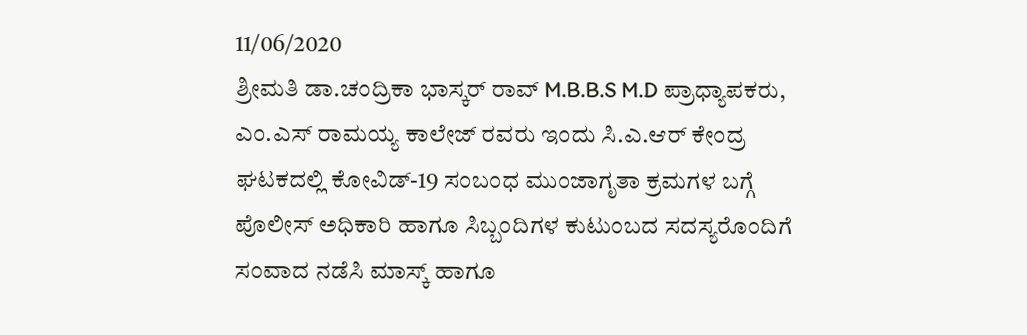11/06/2020
ಶ್ರೀಮತಿ ಡಾ.ಚಂದ್ರಿಕಾ ಭಾಸ್ಕರ್ ರಾವ್ M.B.B.S M.D ಪ್ರಾಧ್ಯಾಪಕರು, ಎಂ.ಎಸ್ ರಾಮಯ್ಯ ಕಾಲೇಜ್ ರವರು ಇಂದು ಸಿ.ಎ.ಆರ್ ಕೇಂದ್ರ ಘಟಕದಲ್ಲಿ ಕೋವಿಡ್-19 ಸಂಬಂಧ ಮುಂಜಾಗೃತಾ ಕ್ರಮಗಳ ಬಗ್ಗೆ ಪೊಲೀಸ್ ಅಧಿಕಾರಿ ಹಾಗೂ ಸಿಬ್ಬಂದಿಗಳ ಕುಟುಂಬದ ಸದಸ್ಯರೊಂದಿಗೆ ಸಂವಾದ ನಡೆಸಿ ಮಾಸ್ಕ್ ಹಾಗೂ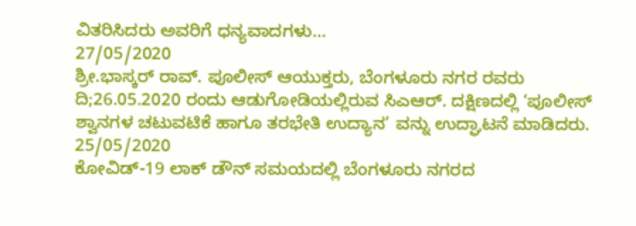ವಿತರಿಸಿದರು ಅವರಿಗೆ ಧನ್ಯವಾದಗಳು…
27/05/2020
ಶ್ರೀ.ಭಾಸ್ಕರ್ ರಾವ್. ಪೂಲೀಸ್ ಆಯುಕ್ತರು, ಬೆಂಗಳೂರು ನಗರ ರವರು ದಿ;26.05.2020 ರಂದು ಆಡುಗೋಡಿಯಲ್ಲಿರುವ ಸಿಎಆರ್. ದಕ್ಷಿಣದಲ್ಲಿ ‘ಪೂಲೀಸ್ ಶ್ವಾನಗಳ ಚಟುವಟಿಕೆ ಹಾಗೂ ತರಭೇತಿ ಉದ್ಯಾನ’ ವನ್ನು ಉದ್ಘಾಟನೆ ಮಾಡಿದರು.
25/05/2020
ಕೋವಿಡ್-19 ಲಾಕ್ ಡೌನ್ ಸಮಯದಲ್ಲಿ ಬೆಂಗಳೂರು ನಗರದ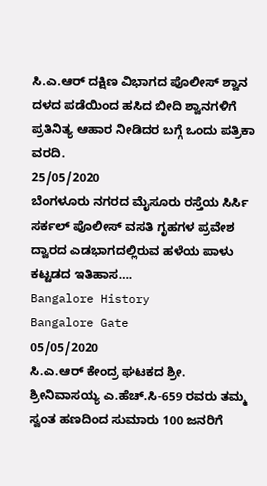ಸಿ.ಎ.ಆರ್ ದಕ್ಷಿಣ ವಿಭಾಗದ ಪೊಲೀಸ್ ಶ್ವಾನ ದಳದ ಪಡೆಯಿಂದ ಹಸಿದ ಬೀದಿ ಶ್ವಾನಗಳಿಗೆ ಪ್ರತಿನಿತ್ಯ ಆಹಾರ ನೀಡಿದರ ಬಗ್ಗೆ ಒಂದು ಪತ್ರಿಕಾ ವರದಿ.
25/05/2020
ಬೆಂಗಳೂರು ನಗರದ ಮೈಸೂರು ರಸ್ತೆಯ ಸಿರ್ಸಿ ಸರ್ಕಲ್ ಪೊಲೀಸ್ ವಸತಿ ಗೃಹಗಳ ಪ್ರವೇಶ ದ್ವಾರದ ಎಡಭಾಗದಲ್ಲಿರುವ ಹಳೆಯ ಪಾಳು ಕಟ್ಟಡದ ಇತಿಹಾಸ….
Bangalore History
Bangalore Gate
05/05/2020
ಸಿ.ಎ.ಆರ್ ಕೇಂದ್ರ ಘಟಕದ ಶ್ರೀ. ಶ್ರೀನಿವಾಸಯ್ಯ ಎ.ಹೆಚ್.ಸಿ-659 ರವರು ತಮ್ಮ ಸ್ವಂತ ಹಣದಿಂದ ಸುಮಾರು 100 ಜನರಿಗೆ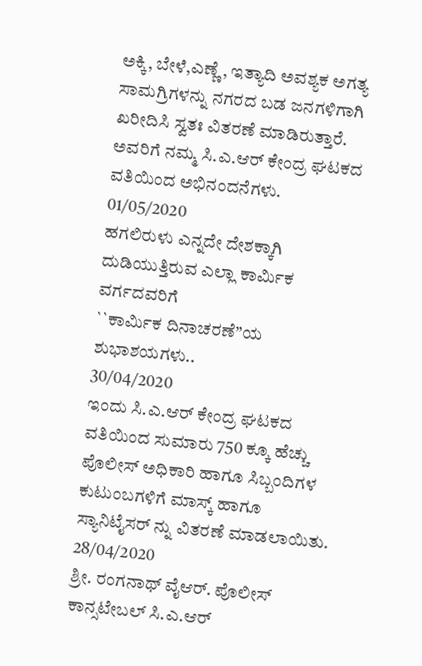ಅಕ್ಕಿ, ಬೇಳೆ,ಎಣ್ಣೆ, ಇತ್ಯಾದಿ ಅವಶ್ಯಕ ಅಗತ್ಯ ಸಾಮಗ್ರಿಗಳನ್ನು ನಗರದ ಬಡ ಜನಗಳಿಗಾಗಿ ಖರೀದಿಸಿ ಸ್ವತಃ ವಿತರಣೆ ಮಾಡಿರುತ್ತಾರೆ. ಅವರಿಗೆ ನಮ್ಮ ಸಿ.ಎ.ಆರ್ ಕೇಂದ್ರ ಘಟಕದ ವತಿಯಿಂದ ಅಭಿನಂದನೆಗಳು.
01/05/2020
ಹಗಲಿರುಳು ಎನ್ನದೇ ದೇಶಕ್ಕಾಗಿ ದುಡಿಯುತ್ತಿರುವ ಎಲ್ಲಾ ಕಾರ್ಮಿಕ ವರ್ಗದವರಿಗೆ
``ಕಾರ್ಮಿಕ ದಿನಾಚರಣೆ”ಯ ಶುಭಾಶಯಗಳು..
30/04/2020
ಇಂದು ಸಿ.ಎ.ಆರ್ ಕೇಂದ್ರ ಘಟಕದ ವತಿಯಿಂದ ಸುಮಾರು 750 ಕ್ಕೂ ಹೆಚ್ಚು ಪೊಲೀಸ್ ಅಧಿಕಾರಿ ಹಾಗೂ ಸಿಬ್ಬಂದಿಗಳ ಕುಟುಂಬಗಳಿಗೆ ಮಾಸ್ಕ್ ಹಾಗೂ ಸ್ಯಾನಿಟೈಸರ್ ನ್ನು ವಿತರಣೆ ಮಾಡಲಾಯಿತು.
28/04/2020
ಶ್ರೀ. ರಂಗನಾಥ್ ವೈಆರ್. ಪೊಲೀಸ್ ಕಾನ್ಸಟೇಬಲ್ ಸಿ.ಎ.ಆರ್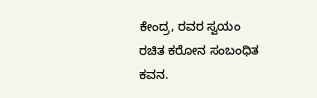ಕೇಂದ್ರ, ರವರ ಸ್ವಯಂ ರಚಿತ ಕರೋನ ಸಂಬಂಧಿತ ಕವನ.